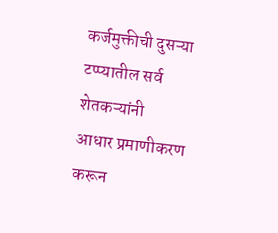कर्जमुक्तीची दुसऱ्या टप्प्यातील सर्व शेतकऱ्यांनी
आधार प्रमाणीकरण करून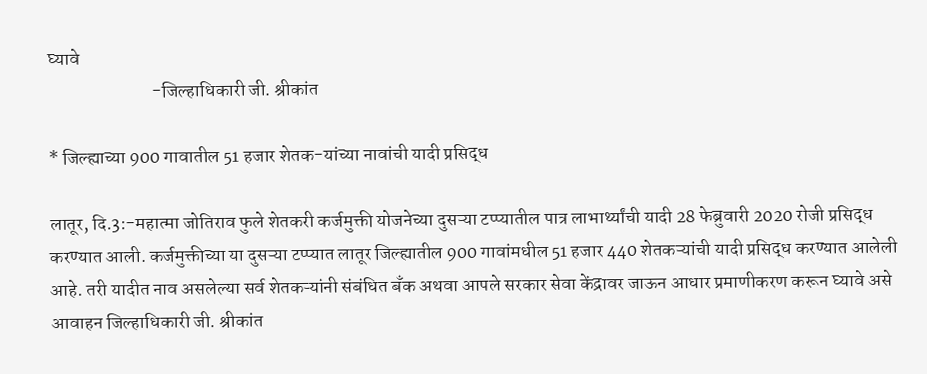घ्यावे
                            -जिल्हाधिकारी जी. श्रीकांत

* जिल्ह्याच्या 900 गावातील 51 हजार शेतक-यांच्या नावांची यादी प्रसिद्ध

लातूर, दि.3:-महात्मा जोतिराव फुले शेतकरी कर्जमुक्ती योजनेच्या दुसऱ्या टप्प्यातील पात्र लाभार्थ्यांची यादी 28 फेब्रुवारी 2020 रोजी प्रसिद्ध करण्यात आली. कर्जमुक्तीच्या या दुसऱ्या टप्प्यात लातूर जिल्ह्यातील 900 गावांमधील 51 हजार 440 शेतकऱ्यांची यादी प्रसिद्ध करण्यात आलेली आहे. तरी यादीत नाव असलेल्या सर्व शेतकऱ्यांनी संबंधित बँक अथवा आपले सरकार सेवा केंद्रावर जाऊन आधार प्रमाणीकरण करून घ्यावे असे आवाहन जिल्हाधिकारी जी. श्रीकांत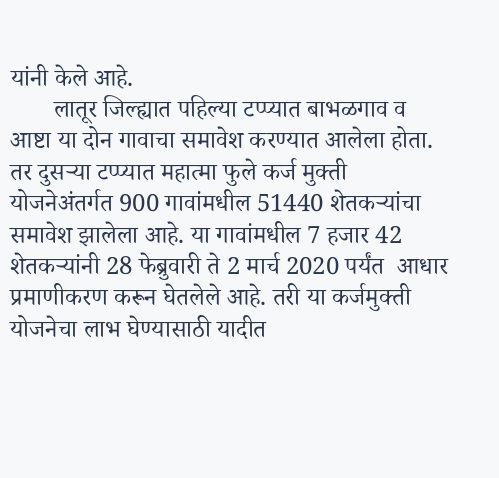यांनी केले आहे.
       लातूर जिल्ह्यात पहिल्या टप्प्यात बाभळगाव व आष्टा या दोन गावाचा समावेश करण्यात आलेला होता. तर दुसऱ्या टप्प्यात महात्मा फुले कर्ज मुक्ती योजनेअंतर्गत 900 गावांमधील 51440 शेतकऱ्यांचा समावेश झालेला आहे. या गावांमधील 7 हजार 42 शेतकऱ्यांनी 28 फेब्रुवारी ते 2 मार्च 2020 पर्यंत  आधार प्रमाणीकरण करून घेतलेले आहे. तरी या कर्जमुक्ती योजनेचा लाभ घेण्यासाठी यादीत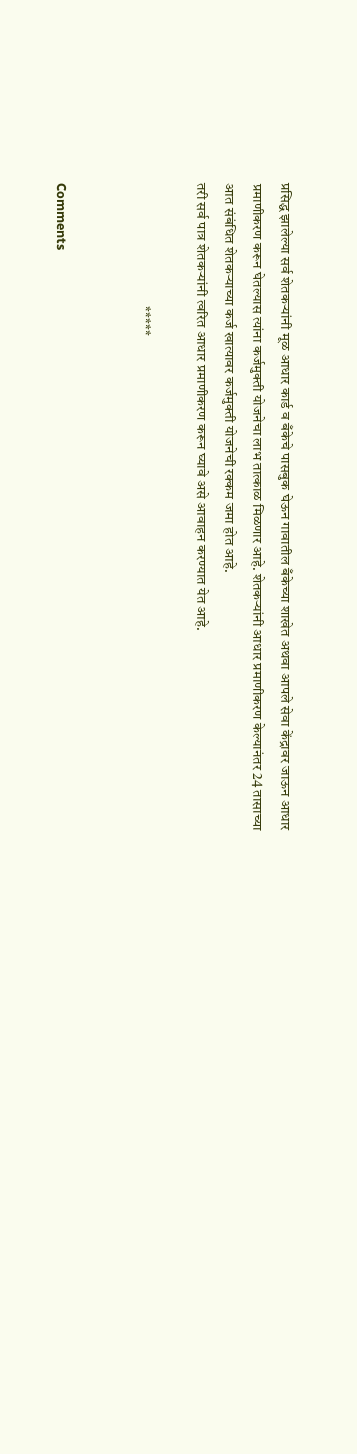प्रसिद्ध झालेल्या सर्व शेतकऱ्यांनी मूळ आधार कार्ड व बँकेचे पासबुक घेऊन गावातील बँकेच्या शाखेत अथवा आपले सेवा केंद्रावर जाऊन आधार प्रमाणीकरण करून घेतल्यास त्यांना कर्जमुक्ती योजनेचा लाभ तात्काळ मिळणार आहे. शेतकऱ्यांनी आधार प्रमाणीकरण केल्यानंतर 24 तासाच्या आत संबंधित शेतकऱ्याच्या कर्ज खात्यावर कर्जमुक्ती योजनेची रक्कम जमा होत आहे.
तरी सर्व पात्र शेतकऱ्यांनी त्वरित आधार प्रमाणीकरण करून घ्यावे असे आवाहन करण्यात येत आहे.

                                           *****


Comments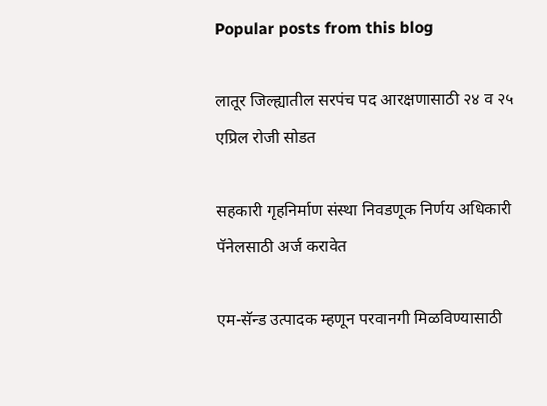Popular posts from this blog

लातूर जिल्ह्यातील सरपंच पद आरक्षणासाठी २४ व २५ एप्रिल रोजी सोडत

सहकारी गृहनिर्माण संस्था निवडणूक निर्णय अधिकारी पॅनेलसाठी अर्ज करावेत

एम-सॅन्‍ड उत्‍पादक म्‍हणून परवानगी मिळविण्यासाठी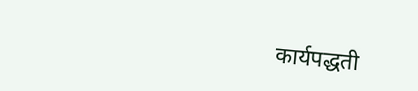कार्यपद्धती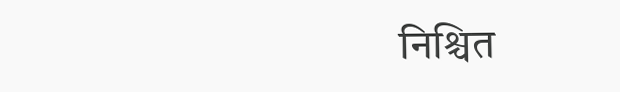निश्चित